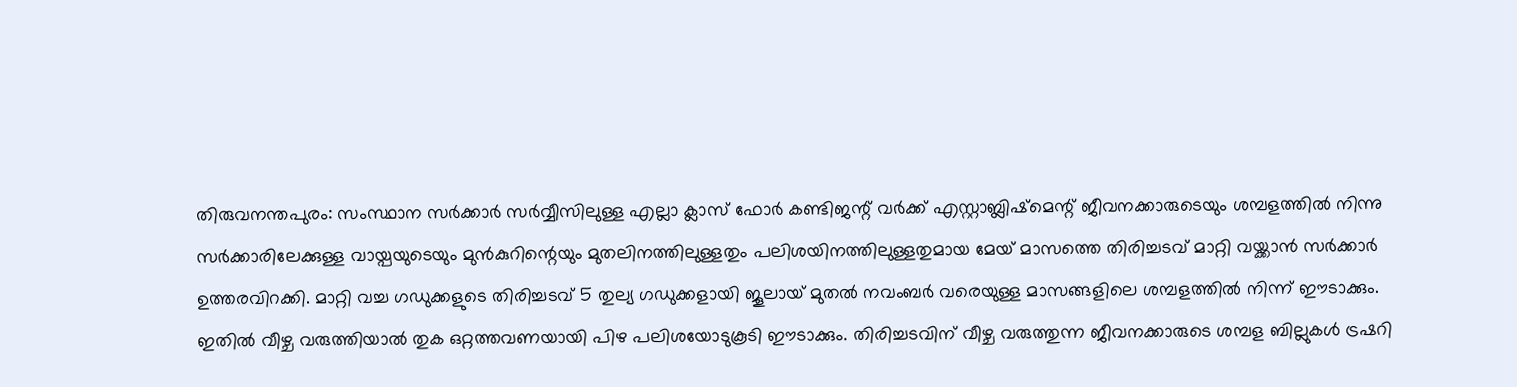തിരുവനന്തപുരം: സംസ്ഥാന സർക്കാർ സർവ്വീസിലുള്ള എല്ലാ ക്ലാസ് ഫോർ കണ്ടിജന്റ് വർക്ക് എസ്റ്റാബ്ലിഷ്മെന്റ് ജീവനക്കാരുടെയും ശമ്പളത്തിൽ നിന്നു സർക്കാരിലേക്കുള്ള വായ്പയുടെയും മുൻകുറിന്റെയും മുതലിനത്തിലുള്ളതും പലിശയിനത്തിലുള്ളതുമായ മേയ് മാസത്തെ തിരിച്ചടവ് മാറ്റി വയ്ക്കാൻ സർക്കാർ ഉത്തരവിറക്കി. മാറ്റി വച്ച ഗഡുക്കളുടെ തിരിച്ചടവ് 5 തുല്യ ഗഡുക്കളായി ജൂലായ് മുതൽ നവംബർ വരെയുള്ള മാസങ്ങളിലെ ശമ്പളത്തിൽ നിന്ന് ഈടാക്കും.
ഇതിൽ വീഴ്ച വരുത്തിയാൽ തുക ഒറ്റത്തവണയായി പിഴ പലിശയോടുകൂടി ഈടാക്കും. തിരിച്ചടവിന് വീഴ്ച വരുത്തുന്ന ജീവനക്കാരുടെ ശമ്പള ബില്ലുകൾ ട്രഷറി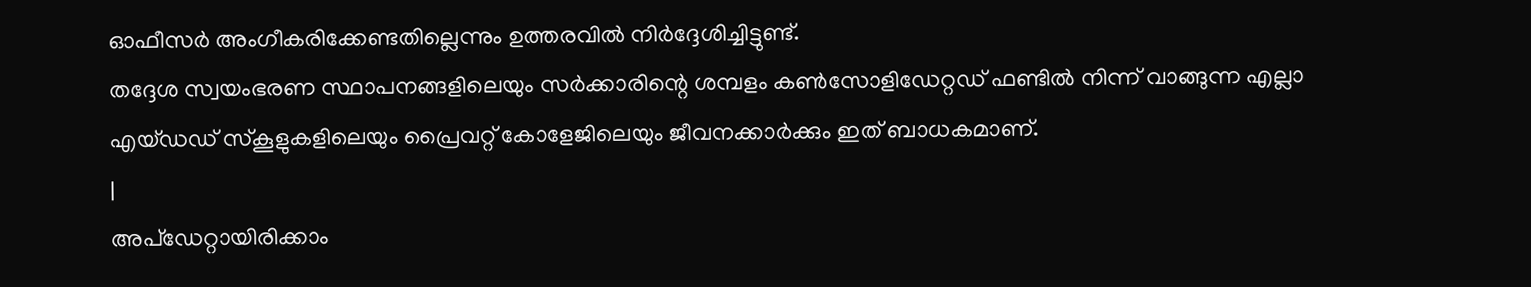ഓഫീസർ അംഗീകരിക്കേണ്ടതില്ലെന്നും ഉത്തരവിൽ നിർദ്ദേശിച്ചിട്ടുണ്ട്.
തദ്ദേശ സ്വയംഭരണ സ്ഥാപനങ്ങളിലെയും സർക്കാരിന്റെ ശമ്പളം കൺസോളിഡേറ്റഡ് ഫണ്ടിൽ നിന്ന് വാങ്ങുന്ന എല്ലാ എയ്ഡഡ് സ്കൂളുകളിലെയും പ്രൈവറ്റ് കോളേജിലെയും ജീവനക്കാർക്കും ഇത് ബാധകമാണ്.
|
അപ്ഡേറ്റായിരിക്കാം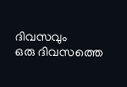ദിവസവും
ഒരു ദിവസത്തെ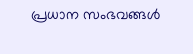പ്രധാന സംഭവങ്ങൾ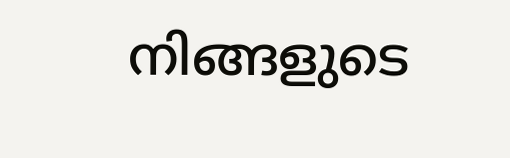നിങ്ങളുടെ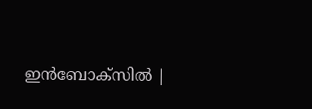ഇൻബോക്സിൽ |